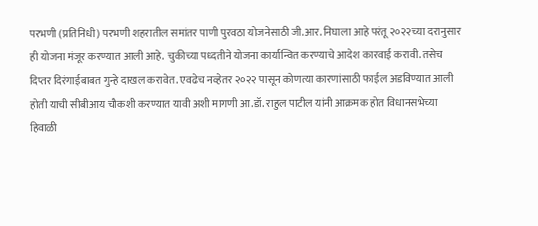परभणी (प्रतिनिधी) परभणी शहरातील समांतर पाणी पुरवठा योजनेसाठी जी.आर. निघाला आहे परंतू २०२२च्या दरानुसार ही योजना मंजूर करण्यात आली आहे. चुकीच्या पध्दतीने योजना कार्यान्वित करण्याचे आदेश कारवाई करावी. तसेच दिप्तर दिरंगाईबाबत गुन्हे दाखल करावेत. एवढेच नव्हेतर २०२२ पासून कोणत्या कारणांसाठी फाईल अडविण्यात आली होती याची सीबीआय चौकशी करण्यात यावी अशी मागणी आ.डॉ. राहुल पाटील यांनी आक्रमक होत विधानसभेच्या हिवाळी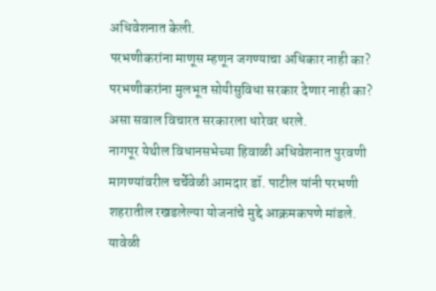अधिवेशनात केली.
परभणीकरांना माणूस म्हणून जगण्याचा अधिकार नाही का? परभणीकरांना मुलभूत सोयीसुविधा सरकार देणार नाही का? असा सवाल विचारत सरकारला धारेवर धरले.
नागपूर येथील विधानसभेच्या हिवाळी अधिवेशनात पुरवणी मागण्यांवरील चर्चेवेळी आमदार डॉ. पाटील यांनी परभणी शहरातील रखडलेल्या योजनांचे मुद्दे आक्रमकपणे मांडले. यावेळी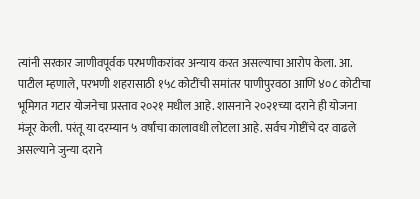त्यांनी सरकार जाणीवपूर्वक परभणीकरांवर अन्याय करत असल्याचा आरोप केला. आ. पाटील म्हणाले, परभणी शहरासाठी १५८ कोटींची समांतर पाणीपुरवठा आणि ४०८ कोटीचा भूमिगत गटार योजनेचा प्रस्ताव २०२१ मधील आहे. शासनाने २०२१च्या दराने ही योजना मंजूर केली. परंतू या दरम्यान ५ वर्षांचा कालावधी लोटला आहे. सर्वच गोष्टींचे दर वाढले असल्याने जुन्या दराने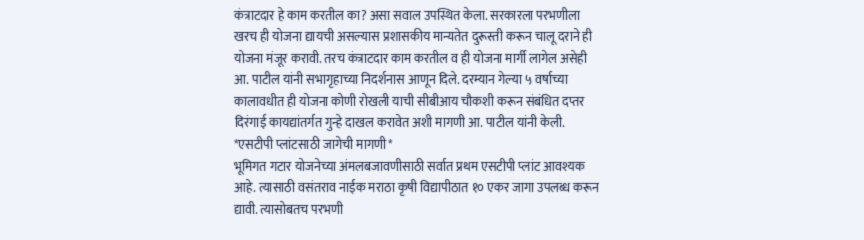कंत्राटदार हे काम करतील का? असा सवाल उपस्थित केला. सरकारला परभणीला खरच ही योजना द्यायची असल्यास प्रशासकीय मान्यतेत दुरूस्ती करून चालू दराने ही योजना मंजूर करावी. तरच कंत्राटदार काम करतील व ही योजना मार्गी लागेल असेही आ. पाटील यांनी सभागृहाच्या निदर्शनास आणून दिले. दरम्यान गेल्या ५ वर्षाच्या कालावधीत ही योजना कोणी रोखली याची सीबीआय चौकशी करून संबंधित दप्तर दिरंगाई कायद्यांतर्गत गुन्हे दाखल करावेत अशी मागणी आ. पाटील यांनी केली.
*एसटीपी प्लांटसाठी जागेची मागणी*
भूमिगत गटार योजनेच्या अंमलबजावणीसाठी सर्वात प्रथम एसटीपी प्लांट आवश्यक आहे. त्यासाठी वसंतराव नाईक मराठा कृषी विद्यापीठात १० एकर जागा उपलब्ध करून द्यावी. त्यासोबतच परभणी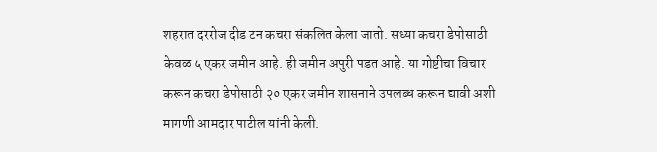शहरात दररोज दीड टन कचरा संकलित केला जातो. सध्या कचरा डेपोसाठी केवळ ५ एकर जमीन आहे. ही जमीन अपुरी पडत आहे. या गोष्टीचा विचार करून कचरा डेपोसाठी २० एकर जमीन शासनाने उपलब्ध करून द्यावी अशी मागणी आमदार पाटील यांनी केली.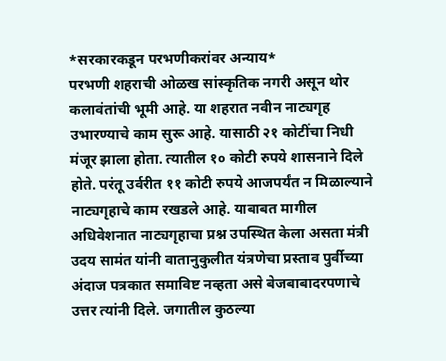*सरकारकडून परभणीकरांवर अन्याय*
परभणी शहराची ओळख सांस्कृतिक नगरी असून थोर कलावंतांची भूमी आहे. या शहरात नवीन नाट्यगृह उभारण्याचे काम सुरू आहे. यासाठी २१ कोटींचा निधी मंजूर झाला होता. त्यातील १० कोटी रुपये शासनाने दिले होते. परंतू उर्वरीत ११ कोटी रुपये आजपर्यंत न मिळाल्याने नाट्यगृहाचे काम रखडले आहे. याबाबत मागील अधिवेशनात नाट्यगृहाचा प्रश्न उपस्थित केला असता मंत्री उदय सामंत यांनी वातानुकुलीत यंत्रणेचा प्रस्ताव पुर्वीच्या अंदाज पत्रकात समाविष्ट नव्हता असे बेजबाबादरपणाचे उत्तर त्यांनी दिले. जगातील कुठल्या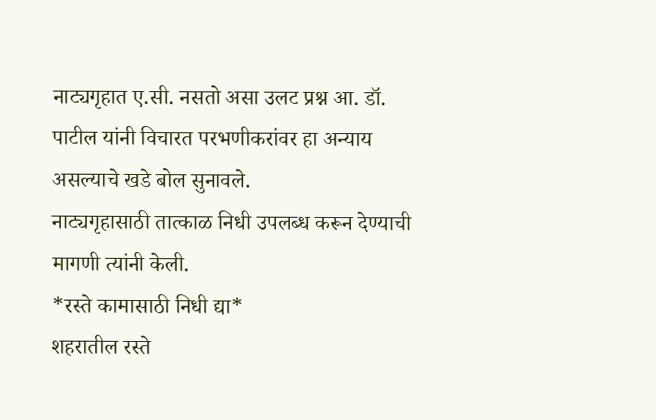नाट्यगृहात ए.सी. नसतो असा उलट प्रश्न आ. डॉ. पाटील यांनी विचारत परभणीकरांवर हा अन्याय असल्याचे खडे बोल सुनावले.
नाट्यगृहासाठी तात्काळ निधी उपलब्ध करून देण्याची मागणी त्यांनी केली.
*रस्ते कामासाठी निधी द्या*
शहरातील रस्ते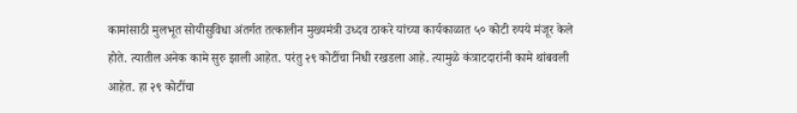कामांसाठी मुलभूत सोयीसुविधा अंतर्गत तत्कालीन मुख्यमंत्री उध्दव ठाकरे यांच्या कार्यकाळात ५० कोटी रुपये मंजूर केले होते. त्यातील अनेक कामे सुरु झाली आहेत. परंतु २९ कोटींचा निधी रखडला आहे. त्यामुळे कंत्राटदारांनी कामे थांबवली आहेत. हा २९ कोटींचा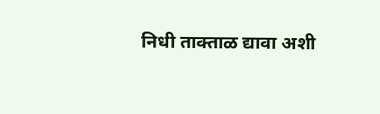निधी ताक्ताळ द्यावा अशी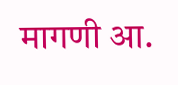मागणी आ.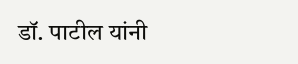डॉ. पाटील यांनी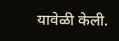यावेळी केली.